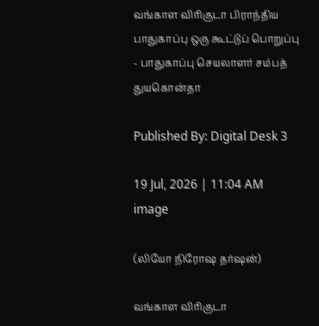வங்காள விரிகுடா பிராந்திய பாதுகாப்பு ஒரு கூட்டுப் பொறுப்பு - பாதுகாப்பு செயலாளர் சம்பத் துயகொன்தா

Published By: Digital Desk 3

19 Jul, 2026 | 11:04 AM
image

(லியோ நிரோஷ தர்ஷன்)

வங்காள விரிகுடா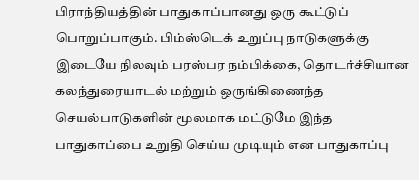பிராந்தியத்தின் பாதுகாப்பானது ஒரு கூட்டுப் பொறுப்பாகும். பிம்ஸ்டெக் உறுப்பு நாடுகளுக்கு இடையே நிலவும் பரஸ்பர நம்பிக்கை, தொடர்ச்சியான கலந்துரையாடல் மற்றும் ஒருங்கிணைந்த செயல்பாடுகளின் மூலமாக மட்டுமே இந்த பாதுகாப்பை உறுதி செய்ய முடியும் என பாதுகாப்பு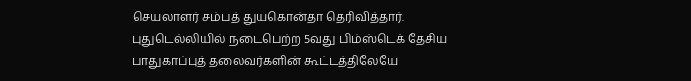செயலாளர் சம்பத் துயகொன்தா தெரிவித்தார். புதுடெல்லியில் நடைபெற்ற 5வது பிம்ஸ்டெக் தேசிய பாதுகாப்புத் தலைவர்களின் கூட்டத்திலேயே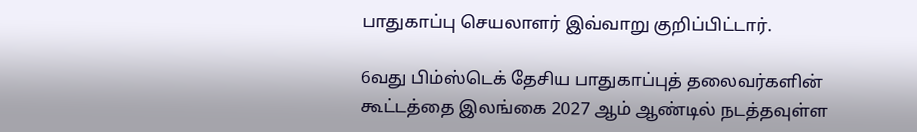பாதுகாப்பு செயலாளர் இவ்வாறு குறிப்பிட்டார்.

6வது பிம்ஸ்டெக் தேசிய பாதுகாப்புத் தலைவர்களின் கூட்டத்தை இலங்கை 2027 ஆம் ஆண்டில் நடத்தவுள்ள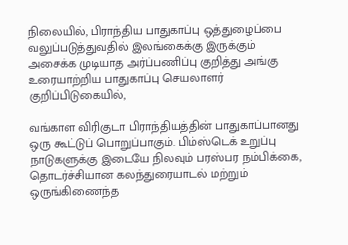நிலையில், பிராந்திய பாதுகாப்பு ஒத்துழைப்பை வலுப்படுத்துவதில் இலங்கைக்கு இருக்கும் அசைக்க முடியாத அர்ப்பணிப்பு குறித்து அங்கு உரையாற்றிய பாதுகாப்பு செயலாளர் குறிப்பிடுகையில்,

வங்காள விரிகுடா பிராந்தியத்தின் பாதுகாப்பானது ஒரு கூட்டுப் பொறுப்பாகும். பிம்ஸ்டெக் உறுப்பு நாடுகளுக்கு இடையே நிலவும் பரஸ்பர நம்பிக்கை, தொடர்ச்சியான கலந்துரையாடல் மற்றும் ஒருங்கிணைந்த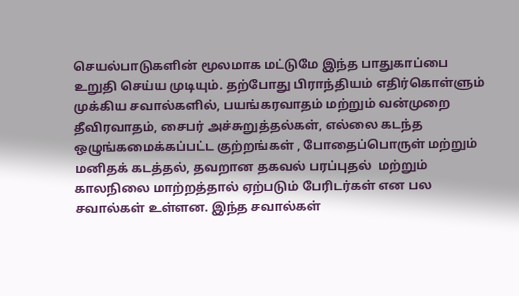செயல்பாடுகளின் மூலமாக மட்டுமே இந்த பாதுகாப்பை உறுதி செய்ய முடியும். தற்போது பிராந்தியம் எதிர்கொள்ளும் முக்கிய சவால்களில், பயங்கரவாதம் மற்றும் வன்முறை தீவிரவாதம், சைபர் அச்சுறுத்தல்கள், எல்லை கடந்த ஒழுங்கமைக்கப்பட்ட குற்றங்கள் , போதைப்பொருள் மற்றும் மனிதக் கடத்தல், தவறான தகவல் பரப்புதல்  மற்றும் காலநிலை மாற்றத்தால் ஏற்படும் பேரிடர்கள் என பல சவால்கள் உள்ளன. இந்த சவால்கள்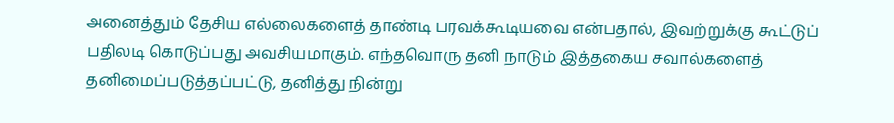அனைத்தும் தேசிய எல்லைகளைத் தாண்டி பரவக்கூடியவை என்பதால், இவற்றுக்கு கூட்டுப் பதிலடி கொடுப்பது அவசியமாகும். எந்தவொரு தனி நாடும் இத்தகைய சவால்களைத் தனிமைப்படுத்தப்பட்டு, தனித்து நின்று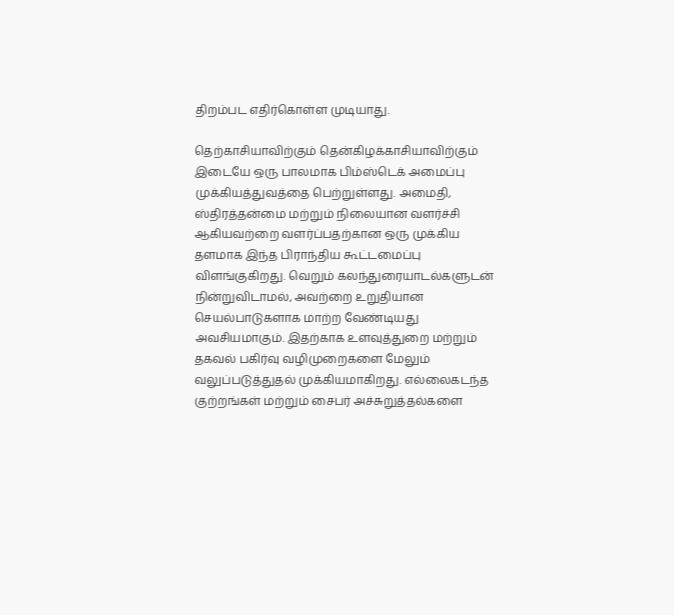திறம்பட எதிர்கொள்ள முடியாது.

தெற்காசியாவிற்கும் தென்கிழக்காசியாவிற்கும் இடையே ஒரு பாலமாக பிம்ஸ்டெக் அமைப்பு முக்கியத்துவத்தை பெற்றுள்ளது. அமைதி, ஸ்திரத்தன்மை மற்றும் நிலையான வளர்ச்சி ஆகியவற்றை வளர்ப்பதற்கான ஒரு முக்கிய தளமாக இந்த பிராந்திய கூட்டமைப்பு விளங்குகிறது. வெறும் கலந்துரையாடல்களுடன் நின்றுவிடாமல், அவற்றை உறுதியான செயல்பாடுகளாக மாற்ற வேண்டியது  அவசியமாகும். இதற்காக உளவுத்துறை மற்றும் தகவல் பகிர்வு வழிமுறைகளை மேலும் வலுப்படுத்துதல் முக்கியமாகிறது. எல்லைகடந்த குற்றங்கள் மற்றும் சைபர் அச்சுறுத்தல்களை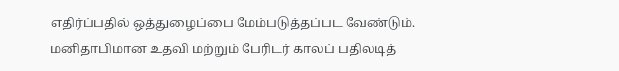எதிர்ப்பதில் ஒத்துழைப்பை மேம்படுத்தப்பட வேண்டும். மனிதாபிமான உதவி மற்றும் பேரிடர் காலப் பதிலடித்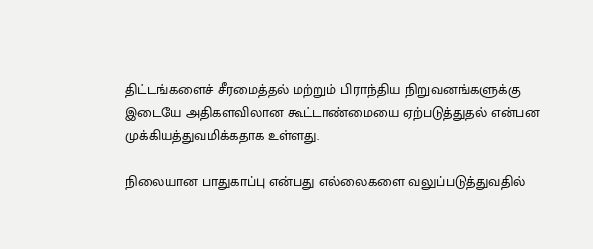திட்டங்களைச் சீரமைத்தல் மற்றும் பிராந்திய நிறுவனங்களுக்கு இடையே அதிகளவிலான கூட்டாண்மையை ஏற்படுத்துதல் என்பன முக்கியத்துவமிக்கதாக உள்ளது.

நிலையான பாதுகாப்பு என்பது எல்லைகளை வலுப்படுத்துவதில்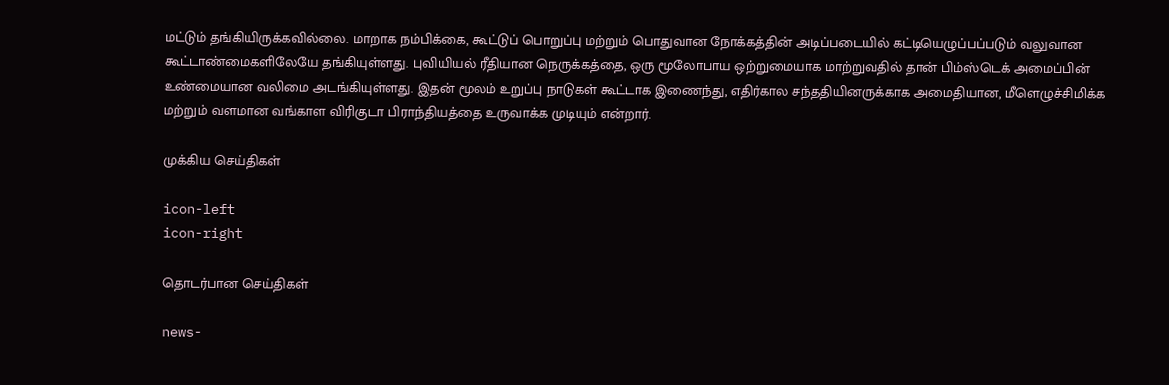மட்டும் தங்கியிருக்கவில்லை. மாறாக நம்பிக்கை, கூட்டுப் பொறுப்பு மற்றும் பொதுவான நோக்கத்தின் அடிப்படையில் கட்டியெழுப்பப்படும் வலுவான கூட்டாண்மைகளிலேயே தங்கியுள்ளது. புவியியல் ரீதியான நெருக்கத்தை, ஒரு மூலோபாய ஒற்றுமையாக மாற்றுவதில் தான் பிம்ஸ்டெக் அமைப்பின் உண்மையான வலிமை அடங்கியுள்ளது. இதன் மூலம் உறுப்பு நாடுகள் கூட்டாக இணைந்து, எதிர்கால சந்ததியினருக்காக அமைதியான, மீளெழுச்சிமிக்க மற்றும் வளமான வங்காள விரிகுடா பிராந்தியத்தை உருவாக்க முடியும் என்றார்.

முக்கிய செய்திகள்

icon-left
icon-right

தொடர்பான செய்திகள்

news-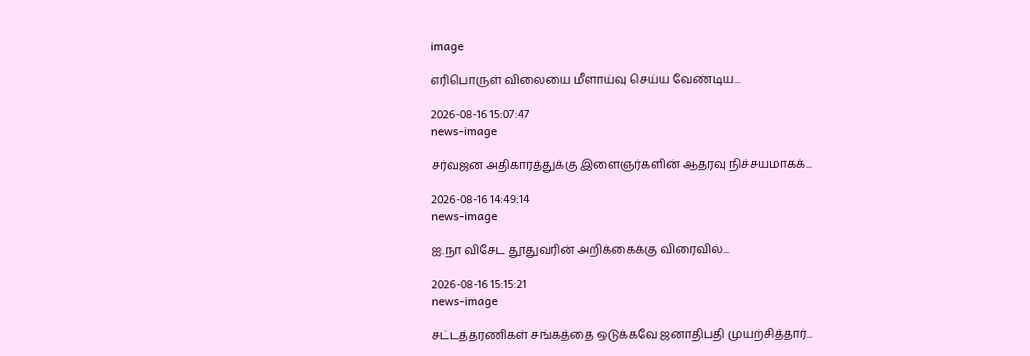image

எரிபொருள் விலையை மீளாய்வு செய்ய வேண்டிய...

2026-08-16 15:07:47
news-image

சர்வஜன அதிகாரத்துக்கு இளைஞர்களின் ஆதரவு நிச்சயமாகக்...

2026-08-16 14:49:14
news-image

ஐ.நா விசேட தூதுவரின் அறிக்கைக்கு விரைவில்...

2026-08-16 15:15:21
news-image

சட்டத்தரணிகள் சங்கத்தை ஒடுக்கவே ஜனாதிபதி முயற்சித்தார்...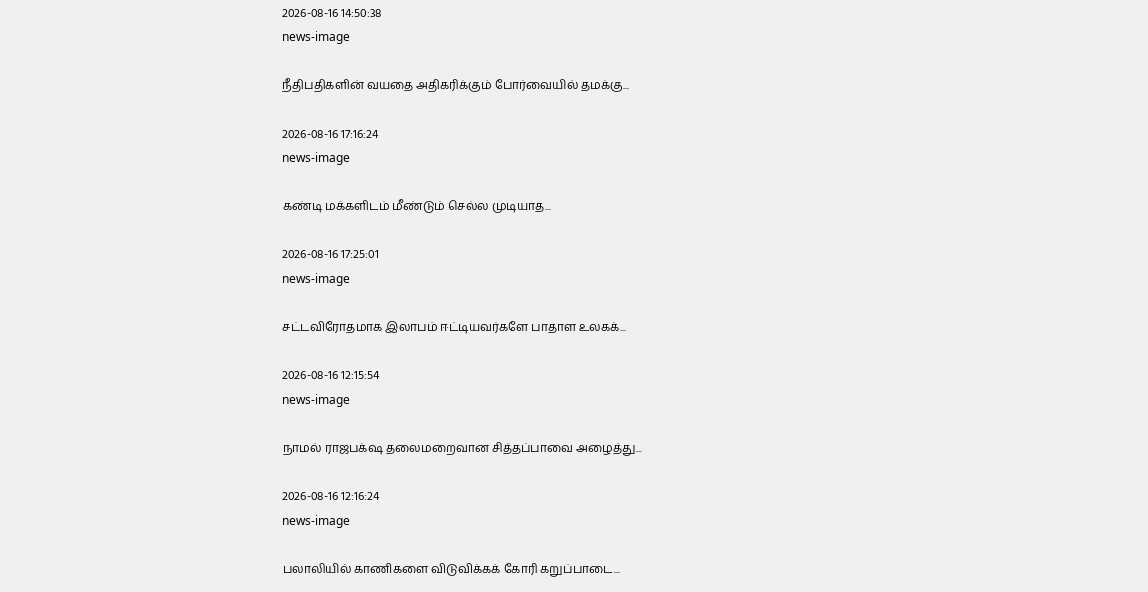2026-08-16 14:50:38
news-image

நீதிபதிகளின் வயதை அதிகரிக்கும் போர்வையில் தமக்கு...

2026-08-16 17:16:24
news-image

கண்டி மக்களிடம் மீண்டும் செல்ல முடியாத...

2026-08-16 17:25:01
news-image

சட்டவிரோதமாக இலாபம் ஈட்டியவர்களே பாதாள உலகக்...

2026-08-16 12:15:54
news-image

நாமல் ராஜபக்‌ஷ தலைமறைவான சித்தப்பாவை அழைத்து...

2026-08-16 12:16:24
news-image

பலாலியில் காணிகளை விடுவிக்கக் கோரி கறுப்பாடை...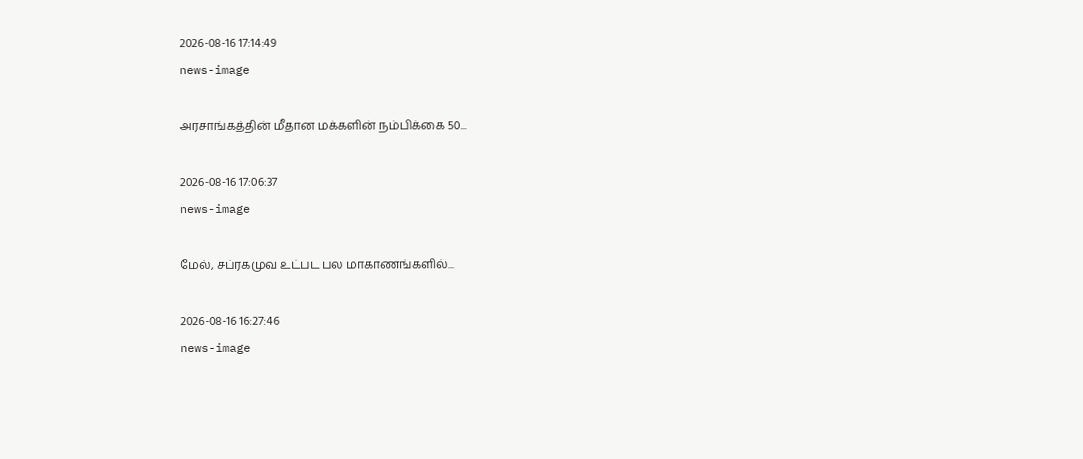2026-08-16 17:14:49
news-image

அரசாங்கத்தின் மீதான மக்களின் நம்பிக்கை 50...

2026-08-16 17:06:37
news-image

மேல், சப்ரகமுவ உட்பட பல மாகாணங்களில்...

2026-08-16 16:27:46
news-image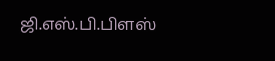ஜி.எஸ்.பி.பிளஸ்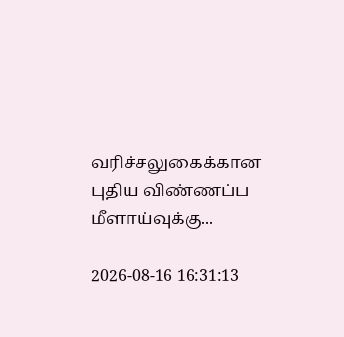வரிச்சலுகைக்கான புதிய விண்ணப்ப மீளாய்வுக்கு...

2026-08-16 16:31:13